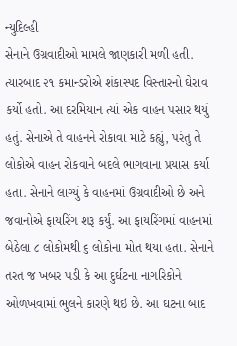ન્યુદિલ્હી
સેનાને ઉગ્રવાદીઓ મામલે જાણકારી મળી હતી. ત્યારબાદ ૨૧ કમાન્ડરોએ શંકાસ્પદ વિસ્તારનો ઘેરાવ કર્યો હતો. આ દરમિયાન ત્યાં એક વાહન પસાર થયું હતું. સેનાએ તે વાહનને રોકાવા માટે કહ્યું, પરંતુ તે લોકોએ વાહન રોકવાને બદલે ભાગવાના પ્રયાસ કર્યા હતા. સેનાને લાગ્યું કે વાહનમાં ઉગ્રવાદીઓ છે અને જવાનોએ ફાયરિંગ શરૂ કર્યું. આ ફાયરિંગમાં વાહનમાં બેઠેલા ૮ લોકોમથી ૬ લોકોના મોત થયા હતા. સેનાને તરત જ ખબર પડી કે આ દુર્ઘટના નાગરિકોને ઓળખવામાં ભુલને કારણે થઇ છે. આ ઘટના બાદ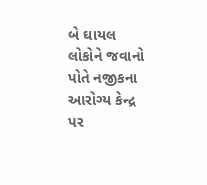બે ઘાયલ લોકોને જવાનો પોતે નજીકના આરોગ્ય કેન્દ્ર પર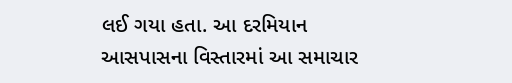લઈ ગયા હતા. આ દરમિયાન આસપાસના વિસ્તારમાં આ સમાચાર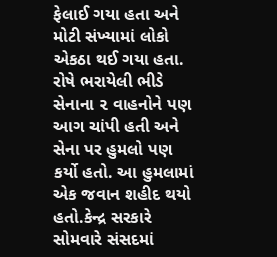ફેલાઈ ગયા હતા અને મોટી સંખ્યામાં લોકો એકઠા થઈ ગયા હતા. રોષે ભરાયેલી ભીડે સેનાના ૨ વાહનોને પણ આગ ચાંપી હતી અને સેના પર હુમલો પણ કર્યો હતો. આ હુમલામાં એક જવાન શહીદ થયો હતો.કેન્દ્ર સરકારે સોમવારે સંસદમાં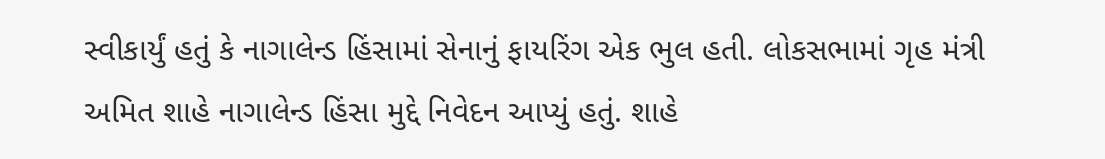સ્વીકાર્યું હતું કે નાગાલેન્ડ હિંસામાં સેનાનું ફાયરિંગ એક ભુલ હતી. લોકસભામાં ગૃહ મંત્રી અમિત શાહે નાગાલેન્ડ હિંસા મુદ્દે નિવેદન આપ્યું હતું. શાહે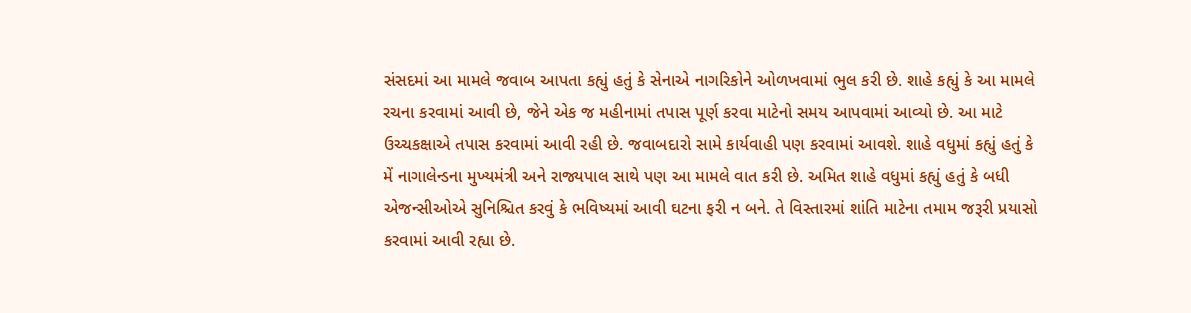સંસદમાં આ મામલે જવાબ આપતા કહ્યું હતું કે સેનાએ નાગરિકોને ઓળખવામાં ભુલ કરી છે. શાહે કહ્યું કે આ મામલે રચના કરવામાં આવી છે, જેને એક જ મહીનામાં તપાસ પૂર્ણ કરવા માટેનો સમય આપવામાં આવ્યો છે. આ માટે ઉચ્ચકક્ષાએ તપાસ કરવામાં આવી રહી છે. જવાબદારો સામે કાર્યવાહી પણ કરવામાં આવશે. શાહે વધુમાં કહ્યું હતું કે મેં નાગાલેન્ડના મુખ્યમંત્રી અને રાજ્યપાલ સાથે પણ આ મામલે વાત કરી છે. અમિત શાહે વધુમાં કહ્યું હતું કે બધી એજન્સીઓએ સુનિશ્ચિત કરવું કે ભવિષ્યમાં આવી ઘટના ફરી ન બને. તે વિસ્તારમાં શાંતિ માટેના તમામ જરૂરી પ્રયાસો કરવામાં આવી રહ્યા છે.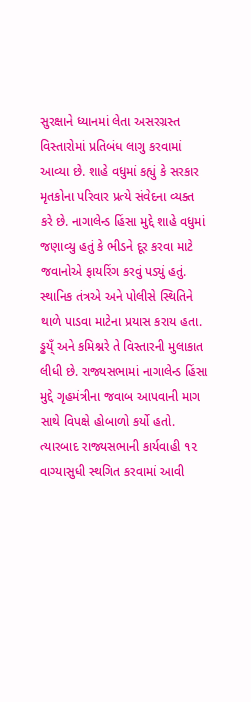સુરક્ષાને ધ્યાનમાં લેતા અસરગ્રસ્ત વિસ્તારોમાં પ્રતિબંધ લાગુ કરવામાં આવ્યા છે. શાહે વધુમાં કહ્યું કે સરકાર મૃતકોના પરિવાર પ્રત્યે સંવેદના વ્યક્ત કરે છે. નાગાલેન્ડ હિંસા મુદ્દે શાહે વધુમાં જણાવ્યુ હતું કે ભીડને દૂર કરવા માટે જવાનોએ ફાયરિંગ કરવું પડ્યું હતું. સ્થાનિક તંત્રએ અને પોલીસે સ્થિતિને થાળે પાડવા માટેના પ્રયાસ કરાય હતા. ડ્ઢય્ઁ અને કમિશ્નરે તે વિસ્તારની મુલાકાત લીધી છે. રાજ્યસભામાં નાગાલેન્ડ હિંસા મુદ્દે ગૃહમંત્રીના જવાબ આપવાની માગ સાથે વિપક્ષે હોબાળો કર્યો હતો. ત્યારબાદ રાજ્યસભાની કાર્યવાહી ૧૨ વાગ્યાસુધી સ્થગિત કરવામાં આવી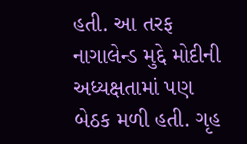હતી. આ તરફ નાગાલેન્ડ મુદ્દે મોદીની અધ્યક્ષતામાં પણ બેઠક મળી હતી. ગૃહ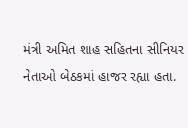મંત્રી અમિત શાહ સહિતના સીનિયર નેતાઓ બેઠકમાં હાજર રહ્યા હતા.